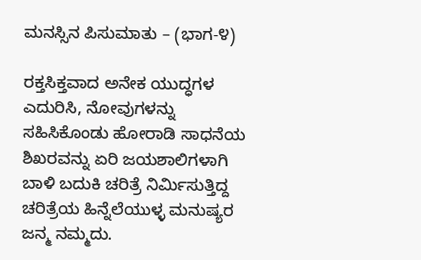ಮನಸ್ಸಿನ ಪಿಸುಮಾತು – (ಭಾಗ-೪)

ರಕ್ತಸಿಕ್ತವಾದ ಅನೇಕ ಯುದ್ಧಗಳ ಎದುರಿಸಿ, ನೋವುಗಳನ್ನು ಸಹಿಸಿಕೊಂಡು ಹೋರಾಡಿ ಸಾಧನೆಯ ಶಿಖರವನ್ನು ಏರಿ ಜಯಶಾಲಿಗಳಾಗಿ ಬಾಳಿ ಬದುಕಿ ಚರಿತ್ರೆ ನಿರ್ಮಿಸುತ್ತಿದ್ದ ಚರಿತ್ರೆಯ ಹಿನ್ನೆಲೆಯುಳ್ಳ ಮನುಷ್ಯರ ಜನ್ಮ ನಮ್ಮದು.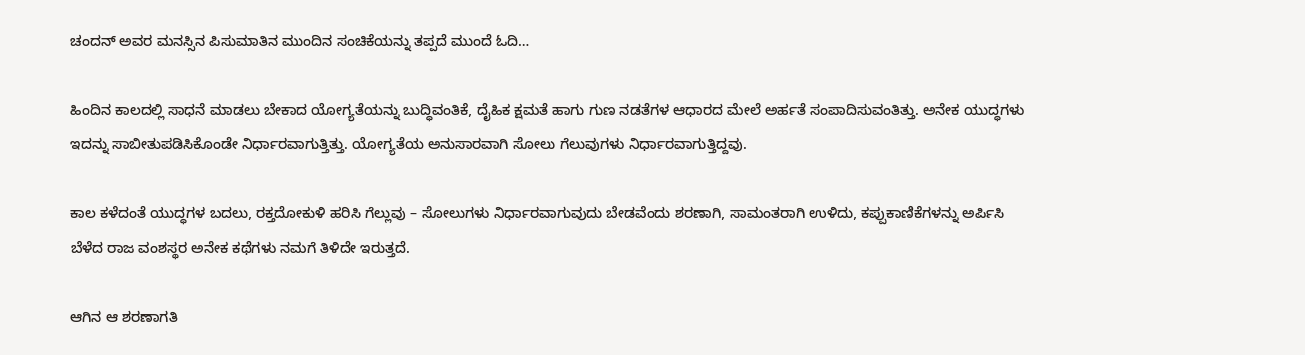ಚಂದನ್ ಅವರ ಮನಸ್ಸಿನ ಪಿಸುಮಾತಿನ ಮುಂದಿನ ಸಂಚಿಕೆಯನ್ನು ತಪ್ಪದೆ ಮುಂದೆ ಓದಿ…

ಹಿಂದಿನ ಕಾಲದಲ್ಲಿ ಸಾಧನೆ ಮಾಡಲು ಬೇಕಾದ ಯೋಗ್ಯತೆಯನ್ನು ಬುದ್ಧಿವಂತಿಕೆ, ದೈಹಿಕ ಕ್ಷಮತೆ ಹಾಗು ಗುಣ ನಡತೆಗಳ ಆಧಾರದ ಮೇಲೆ ಅರ್ಹತೆ ಸಂಪಾದಿಸುವಂತಿತ್ತು. ಅನೇಕ ಯುದ್ಧಗಳು ಇದನ್ನು ಸಾಬೀತುಪಡಿಸಿಕೊಂಡೇ ನಿರ್ಧಾರವಾಗುತ್ತಿತ್ತು. ಯೋಗ್ಯತೆಯ ಅನುಸಾರವಾಗಿ ಸೋಲು ಗೆಲುವುಗಳು ನಿರ್ಧಾರವಾಗುತ್ತಿದ್ದವು.

ಕಾಲ ಕಳೆದಂತೆ ಯುದ್ಧಗಳ ಬದಲು, ರಕ್ತದೋಕುಳಿ ಹರಿಸಿ ಗೆಲ್ಲುವು – ಸೋಲುಗಳು ನಿರ್ಧಾರವಾಗುವುದು ಬೇಡವೆಂದು ಶರಣಾಗಿ, ಸಾಮಂತರಾಗಿ ಉಳಿದು, ಕಪ್ಪುಕಾಣಿಕೆಗಳನ್ನು ಅರ್ಪಿಸಿ ಬೆಳೆದ ರಾಜ ವಂಶಸ್ಥರ ಅನೇಕ ಕಥೆಗಳು ನಮಗೆ ತಿಳಿದೇ ಇರುತ್ತದೆ.

ಆಗಿನ ಆ ಶರಣಾಗತಿ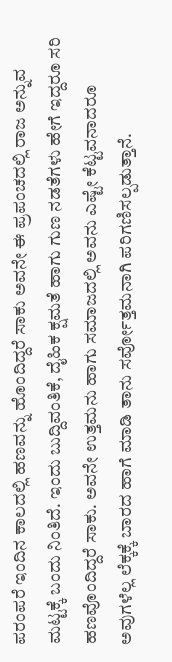ಪರಂಪರೆ ಇಂದಿನ ಕಾಲದಲ್ಲಿ ಹಣವನ್ನು ಹೊಂದಿದ್ದರೆ ಸಾಕು ಅವನೇ ಈ ಪ್ರಪಂಚದಲ್ಲಿ ರಾಜ ಅನ್ನುವ ಮಟ್ಟಕ್ಕೆ ಬಂದು ನಿಂತಿದೆ. ಇಂದು ಬುದ್ದಿವಂತಿಕೆ, ದೈಹಿಕ ಕ್ಷಮತೆ ಹಾಗು ಗುಣ ನಡತೆಗಳು ಹೇಗೆ ಇದ್ದರೂ ಸರಿ ಹಣವೊಂದಿದ್ದರೆ ಸಾಕು. ಅವನೇ ಉತ್ತಮನು ಹಾಗು ಸಮಾಜದಲ್ಲಿ ಅವನು ಎಷ್ಟೇ ಕೆಟ್ಟವನಾದರೂ ಅವುಗಳೆಲ್ಲ ಲೆಕ್ಕಕ್ಕೆ ಬಾರದ ಹಾಗೆ ಮಾಡಿ ತಾನು ಸರ್ವೋತ್ತಮನಾಗಿ ಪರಿಗಣಿಸಲ್ಪಡುತ್ತಾನೆ.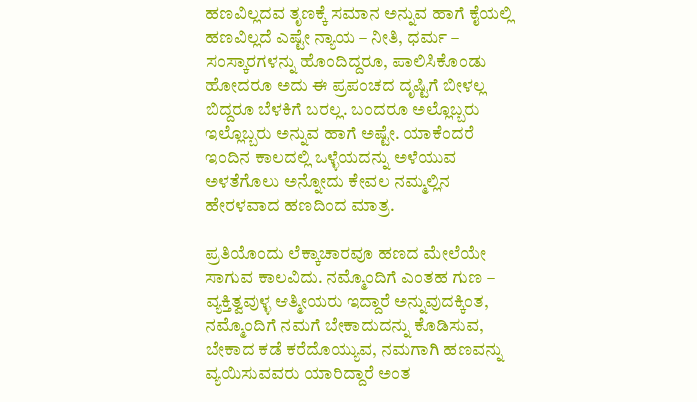ಹಣವಿಲ್ಲದವ ತೃಣಕ್ಕೆ ಸಮಾನ ಅನ್ನುವ ಹಾಗೆ ಕೈಯಲ್ಲಿ ಹಣವಿಲ್ಲದೆ ಎಷ್ಟೇ ನ್ಯಾಯ – ನೀತಿ, ಧರ್ಮ – ಸಂಸ್ಕಾರಗಳನ್ನು ಹೊಂದಿದ್ದರೂ, ಪಾಲಿಸಿಕೊಂಡು ಹೋದರೂ ಅದು ಈ ಪ್ರಪಂಚದ ದೃಷ್ಟಿಗೆ ಬೀಳಲ್ಲ ಬಿದ್ದರೂ ಬೆಳಕಿಗೆ ಬರಲ್ಲ. ಬಂದರೂ ಅಲ್ಲೊಬ್ಬರು ಇಲ್ಲೊಬ್ಬರು ಅನ್ನುವ ಹಾಗೆ ಅಷ್ಟೇ. ಯಾಕೆಂದರೆ ಇಂದಿನ ಕಾಲದಲ್ಲಿ ಒಳ್ಳೆಯದನ್ನು ಅಳೆಯುವ ಅಳತೆಗೊಲು ಅನ್ನೋದು ಕೇವಲ ನಮ್ಮಲ್ಲಿನ ಹೇರಳವಾದ ಹಣದಿಂದ ಮಾತ್ರ.

ಪ್ರತಿಯೊಂದು ಲೆಕ್ಕಾಚಾರವೂ ಹಣದ ಮೇಲೆಯೇ ಸಾಗುವ ಕಾಲವಿದು. ನಮ್ಮೊಂದಿಗೆ ಎಂತಹ ಗುಣ – ವ್ಯಕ್ತಿತ್ವವುಳ್ಳ ಆತ್ಮೀಯರು ಇದ್ದಾರೆ ಅನ್ನುವುದಕ್ಕಿಂತ, ನಮ್ಮೊಂದಿಗೆ ನಮಗೆ ಬೇಕಾದುದನ್ನು ಕೊಡಿಸುವ, ಬೇಕಾದ ಕಡೆ ಕರೆದೊಯ್ಯುವ, ನಮಗಾಗಿ ಹಣವನ್ನು ವ್ಯಯಿಸುವವರು ಯಾರಿದ್ದಾರೆ ಅಂತ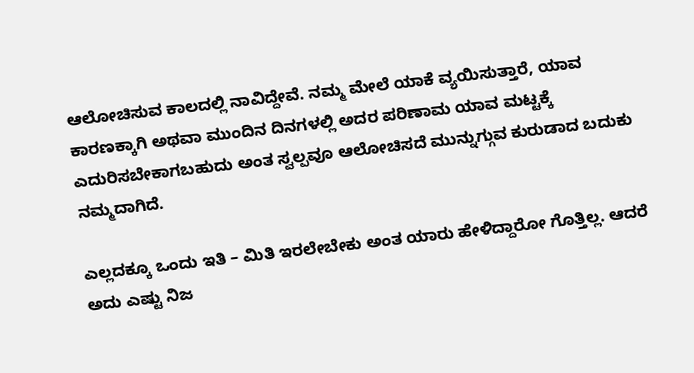ಆಲೋಚಿಸುವ ಕಾಲದಲ್ಲಿ ನಾವಿದ್ದೇವೆ. ನಮ್ಮ ಮೇಲೆ ಯಾಕೆ ವ್ಯಯಿಸುತ್ತಾರೆ, ಯಾವ ಕಾರಣಕ್ಕಾಗಿ ಅಥವಾ ಮುಂದಿನ ದಿನಗಳಲ್ಲಿ ಅದರ ಪರಿಣಾಮ ಯಾವ ಮಟ್ಟಕ್ಕೆ ಎದುರಿಸಬೇಕಾಗಬಹುದು ಅಂತ ಸ್ವಲ್ಪವೂ ಆಲೋಚಿಸದೆ ಮುನ್ನುಗ್ಗುವ ಕುರುಡಾದ ಬದುಕು ನಮ್ಮದಾಗಿದೆ.

ಎಲ್ಲದಕ್ಕೂ ಒಂದು ಇತಿ – ಮಿತಿ ಇರಲೇಬೇಕು ಅಂತ ಯಾರು ಹೇಳಿದ್ದಾರೋ ಗೊತ್ತಿಲ್ಲ. ಆದರೆ ಅದು ಎಷ್ಟು ನಿಜ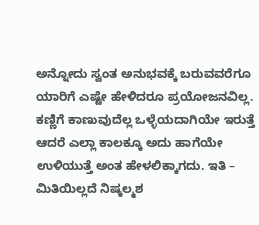ಅನ್ನೋದು ಸ್ವಂತ ಅನುಭವಕ್ಕೆ ಬರುವವರೆಗೂ ಯಾರಿಗೆ ಎಷ್ಟೇ ಹೇಳಿದರೂ ಪ್ರಯೋಜನವಿಲ್ಲ. ಕಣ್ಣಿಗೆ ಕಾಣುವುದೆಲ್ಲ ಒಳ್ಳೆಯದಾಗಿಯೇ ಇರುತ್ತೆ ಆದರೆ ಎಲ್ಲಾ ಕಾಲಕ್ಕೂ ಅದು ಹಾಗೆಯೇ ಉಳಿಯುತ್ತೆ ಅಂತ ಹೇಳಲಿಕ್ಕಾಗದು. ಇತಿ – ಮಿತಿಯಿಲ್ಲದೆ ನಿಷ್ಕಲ್ಮಶ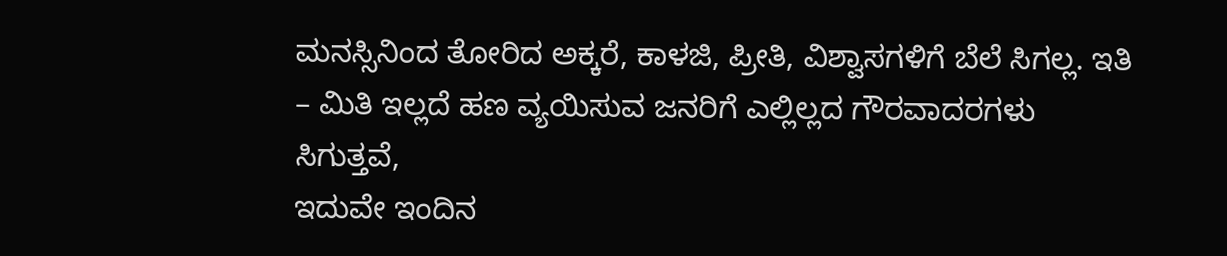ಮನಸ್ಸಿನಿಂದ ತೋರಿದ ಅಕ್ಕರೆ, ಕಾಳಜಿ, ಪ್ರೀತಿ, ವಿಶ್ವಾಸಗಳಿಗೆ ಬೆಲೆ ಸಿಗಲ್ಲ. ಇತಿ – ಮಿತಿ ಇಲ್ಲದೆ ಹಣ ವ್ಯಯಿಸುವ ಜನರಿಗೆ ಎಲ್ಲಿಲ್ಲದ ಗೌರವಾದರಗಳು ಸಿಗುತ್ತವೆ,
ಇದುವೇ ಇಂದಿನ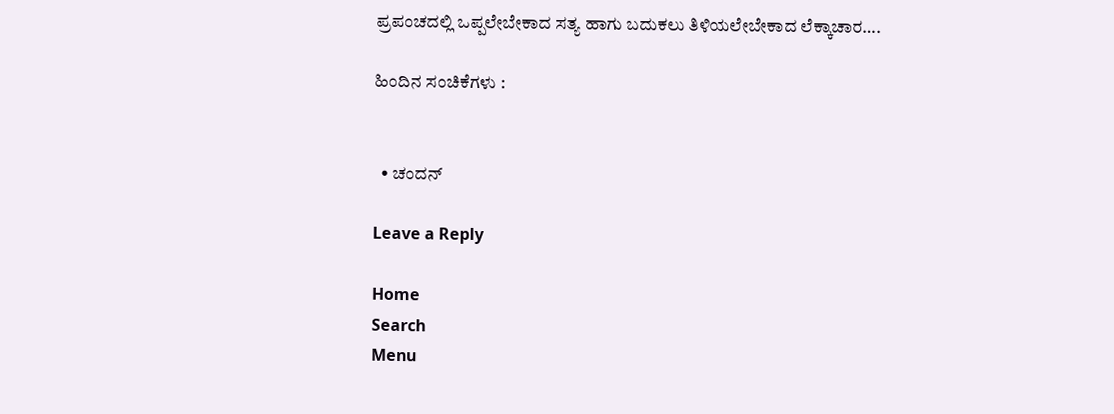ಪ್ರಪಂಚದಲ್ಲಿ ಒಪ್ಪಲೇಬೇಕಾದ ಸತ್ಯ ಹಾಗು ಬದುಕಲು ತಿಳಿಯಲೇಬೇಕಾದ ಲೆಕ್ಕಾಚಾರ….

ಹಿಂದಿನ ಸಂಚಿಕೆಗಳು :


  • ಚಂದನ್

Leave a Reply

Home
Search
Menu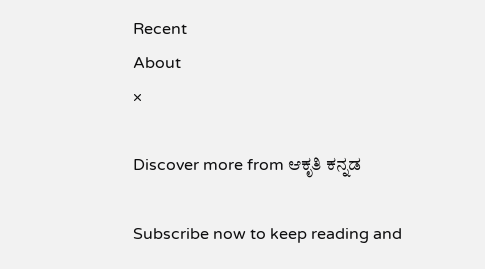Recent
About
×

Discover more from ಆಕೃತಿ ಕನ್ನಡ

Subscribe now to keep reading and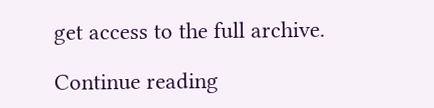get access to the full archive.

Continue reading